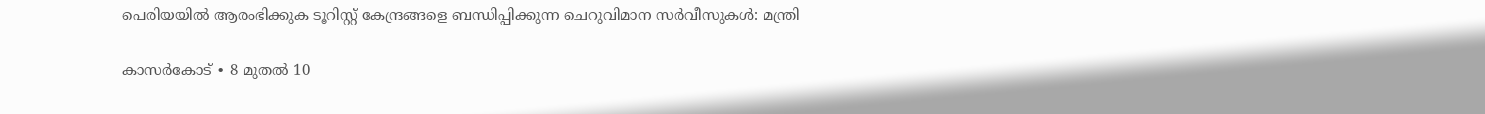പെരിയയിൽ ആരംഭിക്കുക ടൂറിസ്റ്റ് കേന്ദ്രങ്ങളെ ബന്ധിപ്പിക്കുന്ന ചെറുവിമാന സർവീസുകൾ: മന്ത്രി

കാസർകോട് ∙ 8 മുതൽ 10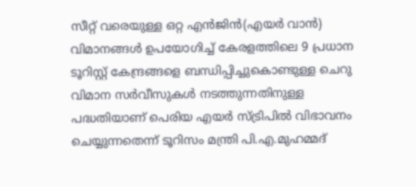സീറ്റ് വരെയുള്ള ഒറ്റ എൻജിൻ(എയർ വാൻ) വിമാനങ്ങൾ ഉപയോഗിച്ച് കേരളത്തിലെ 9 പ്രധാന ടൂറിസ്റ്റ് കേന്ദ്രങ്ങളെ ബന്ധിപ്പിച്ചുകൊണ്ടുള്ള ചെറു വിമാന സർവീസുകൾ നടത്തുന്നതിനുള്ള പദ്ധതിയാണ് പെരിയ എയർ സ്ട്രിപിൽ വിഭാവനം ചെയ്യുന്നതെന്ന് ടൂറിസം മന്ത്രി പി.എ.മുഹമ്മദ്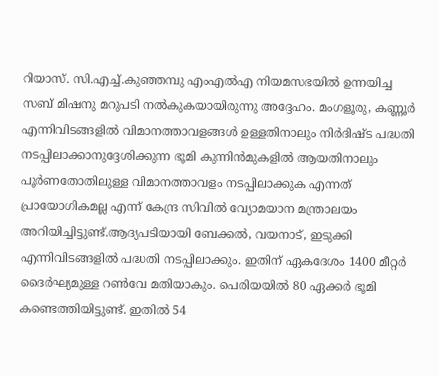റിയാസ്. സി.എച്ച്.കുഞ്ഞമ്പു എംഎൽഎ നിയമസഭയിൽ ഉന്നയിച്ച സബ് മിഷനു മറുപടി നൽകുകയായിരുന്നു അദ്ദേഹം. മംഗളൂരു, കണ്ണൂർ എന്നിവിടങ്ങളിൽ വിമാനത്താവളങ്ങൾ ഉള്ളതിനാലും നിർദിഷ്ട പദ്ധതി നടപ്പിലാക്കാനുദ്ദേശിക്കുന്ന ഭൂമി കുന്നിൻമുകളിൽ ആയതിനാലും പൂർണതോതിലുള്ള വിമാനത്താവളം നടപ്പിലാക്കുക എന്നത് പ്രായോഗികമല്ല എന്ന് കേന്ദ്ര സിവിൽ വ്യോമയാന മന്ത്രാലയം അറിയിച്ചിട്ടുണ്ട്.ആദ്യപടിയായി ബേക്കൽ, വയനാട്, ഇടുക്കി എന്നിവിടങ്ങളിൽ പദ്ധതി നടപ്പിലാക്കും. ഇതിന് ഏകദേശം 1400 മീറ്റർ ദൈർഘ്യമുള്ള റൺവേ മതിയാകും. പെരിയയിൽ 80 ഏക്കർ ഭൂമി കണ്ടെത്തിയിട്ടുണ്ട്. ഇതിൽ 54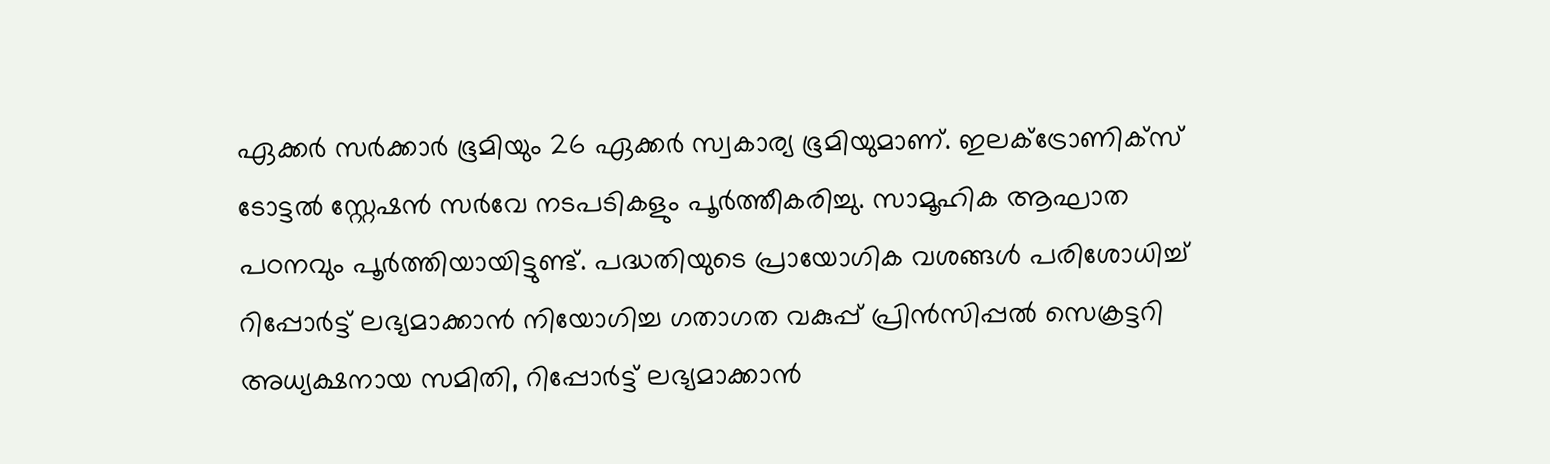ഏക്കർ സർക്കാർ ഭൂമിയും 26 ഏക്കർ സ്വകാര്യ ഭൂമിയുമാണ്. ഇലക്ട്രോണിക്സ് ടോട്ടൽ സ്റ്റേഷൻ സർവേ നടപടികളും പൂർത്തീകരിച്ചു. സാമൂഹിക ആഘാത പഠനവും പൂർത്തിയായിട്ടുണ്ട്. പദ്ധതിയുടെ പ്രായോഗിക വശങ്ങൾ പരിശോധിച്ച് റിപ്പോർട്ട് ലഭ്യമാക്കാൻ നിയോഗിച്ച ഗതാഗത വകുപ്പ് പ്രിൻസിപ്പൽ സെക്രട്ടറി അധ്യക്ഷനായ സമിതി, റിപ്പോർട്ട് ലഭ്യമാക്കാൻ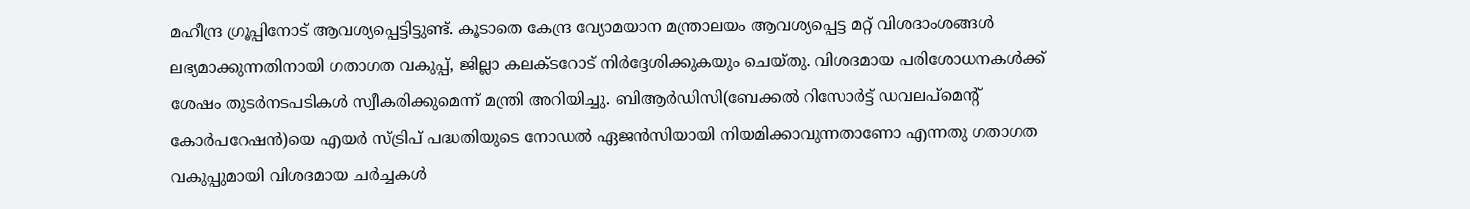മഹീന്ദ്ര ഗ്രൂപ്പിനോട് ആവശ്യപ്പെട്ടിട്ടുണ്ട്. കൂടാതെ കേന്ദ്ര വ്യോമയാന മന്ത്രാലയം ആവശ്യപ്പെട്ട മറ്റ് വിശദാംശങ്ങൾ ലഭ്യമാക്കുന്നതിനായി ഗതാഗത വകുപ്പ്, ജില്ലാ കലക്ടറോട് നിർദ്ദേശിക്കുകയും ചെയ്തു. വിശദമായ പരിശോധനകൾക്ക് ശേഷം തുടർനടപടികൾ സ്വീകരിക്കുമെന്ന് മന്ത്രി അറിയിച്ചു. ബിആർഡിസി(ബേക്കൽ റിസോർട്ട് ഡവലപ്മെന്റ് കോർപറേഷൻ)യെ എയർ സ്ട്രിപ് പദ്ധതിയുടെ നോഡൽ ഏജൻസിയായി നിയമിക്കാവുന്നതാണോ എന്നതു ഗതാഗത വകുപ്പുമായി വിശദമായ ചർച്ചകൾ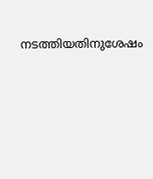നടത്തിയതിനുശേഷം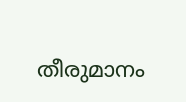തീരുമാനം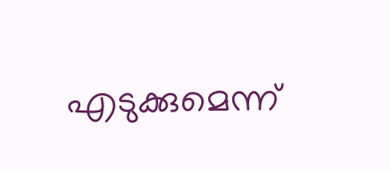എടുക്കുമെന്ന്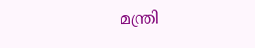മന്ത്രി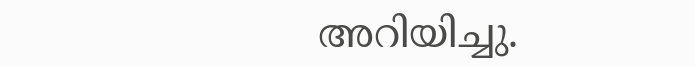അറിയിച്ചു.